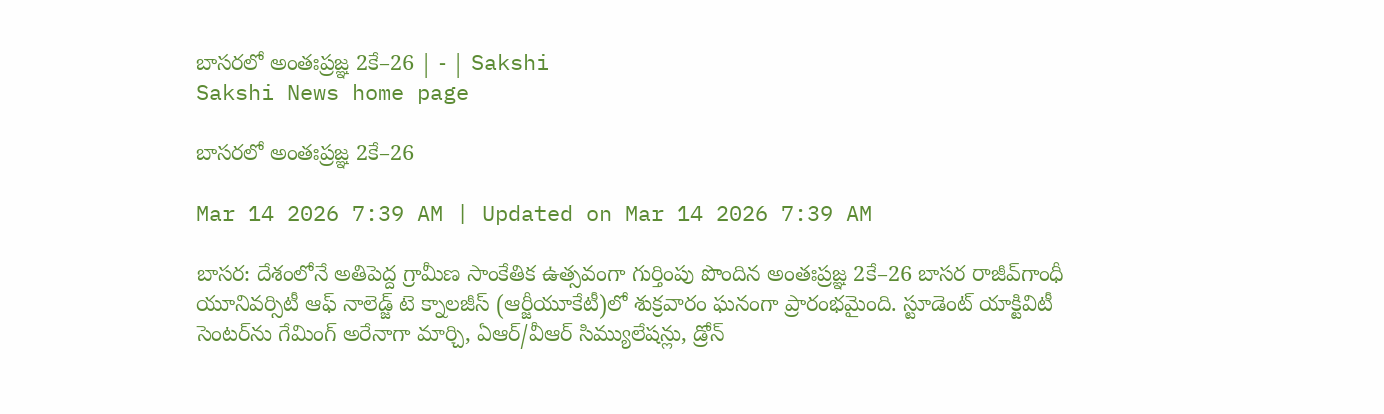బాసరలో అంతఃప్రజ్ఞ 2కే–26 | - | Sakshi
Sakshi News home page

బాసరలో అంతఃప్రజ్ఞ 2కే–26

Mar 14 2026 7:39 AM | Updated on Mar 14 2026 7:39 AM

బాసర: దేశంలోనే అతిపెద్ద గ్రామీణ సాంకేతిక ఉత్సవంగా గుర్తింపు పొందిన అంతఃప్రజ్ఞ 2కే–26 బాసర రాజీవ్‌గాంధీ యూనివర్సిటీ ఆఫ్‌ నాలెడ్జ్‌ టె క్నాలజీస్‌ (ఆర్జీయూకేటీ)లో శుక్రవారం ఘనంగా ప్రారంభమైంది. స్టూడెంట్‌ యాక్టివిటీ సెంటర్‌ను గేమింగ్‌ అరేనాగా మార్చి, ఏఆర్‌/వీఆర్‌ సిమ్యులేషన్లు, డ్రోన్‌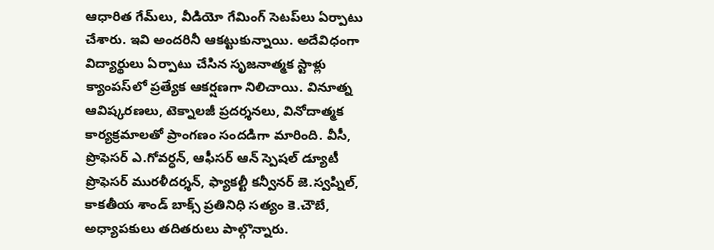ఆధారిత గేమ్‌లు, వీడియో గేమింగ్‌ సెటప్‌లు ఏర్పాటు చేశారు. ఇవి అందరినీ ఆకట్టుకున్నాయి. అదేవిధంగా విద్యార్థులు ఏర్పాటు చేసిన సృజనాత్మక స్టాళ్లు క్యాంపస్‌లో ప్రత్యేక ఆకర్షణగా నిలిచాయి. వినూత్న ఆవిష్కరణలు, టెక్నాలజీ ప్రదర్శనలు, వినోదాత్మక కార్యక్రమాలతో ప్రాంగణం సందడిగా మారింది. వీసీ, ప్రొఫెసర్‌ ఎ.గోవర్ధన్‌, ఆఫీసర్‌ ఆన్‌ స్పెషల్‌ డ్యూటీ ప్రొఫెసర్‌ మురళీదర్శన్‌, ఫ్యాకల్టీ కన్వీనర్‌ జె.స్వప్నిల్‌, కాకతీయ శాండ్‌ బాక్స్‌ ప్రతినిధి సత్యం కె.చౌబే, అధ్యాపకులు తదితరులు పాల్గొన్నారు.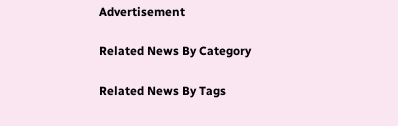Advertisement

Related News By Category

Related News By Tags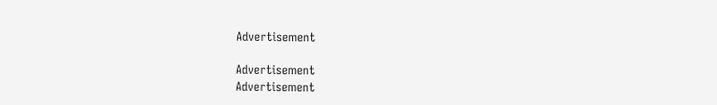Advertisement

Advertisement
Advertisement